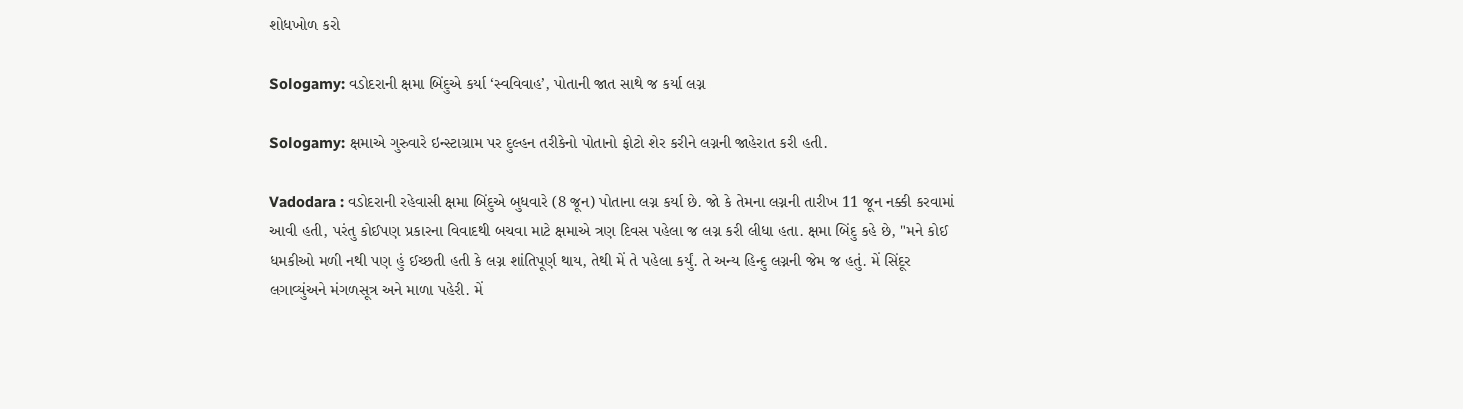શોધખોળ કરો

Sologamy: વડોદરાની ક્ષમા બિંદુએ કર્યા ‘સ્વવિવાહ’, પોતાની જાત સાથે જ કર્યા લગ્ન

Sologamy: ક્ષમાએ ગુરુવારે ઇન્સ્ટાગ્રામ પર દુલ્હન તરીકેનો પોતાનો ફોટો શેર કરીને લગ્નની જાહેરાત કરી હતી.

Vadodara : વડોદરાની રહેવાસી ક્ષમા બિંદુએ બુધવારે (8 જૂન) પોતાના લગ્ન કર્યા છે. જો કે તેમના લગ્નની તારીખ 11 જૂન નક્કી કરવામાં આવી હતી, પરંતુ કોઈપણ પ્રકારના વિવાદથી બચવા માટે ક્ષમાએ ત્રણ દિવસ પહેલા જ લગ્ન કરી લીધા હતા. ક્ષમા બિંદુ કહે છે, "મને કોઈ ધમકીઓ મળી નથી પણ હું ઈચ્છતી હતી કે લગ્ન શાંતિપૂર્ણ થાય, તેથી મેં તે પહેલા કર્યું. તે અન્ય હિન્દુ લગ્નની જેમ જ હતું. મેં સિંદૂર લગાવ્યુંઅને મંગળસૂત્ર અને માળા પહેરી. મેં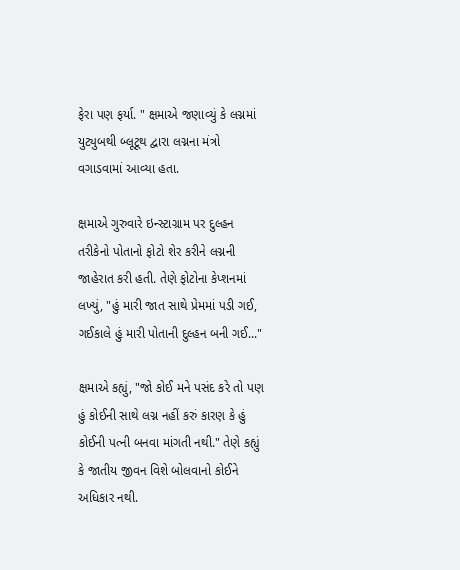ફેરા પણ ફર્યા. " ક્ષમાએ જણાવ્યું કે લગ્નમાં યુટ્યુબથી બ્લૂટૂથ દ્વારા લગ્નના મંત્રો વગાડવામાં આવ્યા હતા.

ક્ષમાએ ગુરુવારે ઇન્સ્ટાગ્રામ પર દુલ્હન તરીકેનો પોતાનો ફોટો શેર કરીને લગ્નની જાહેરાત કરી હતી. તેણે ફોટોના કેપ્શનમાં લખ્યું, "હું મારી જાત સાથે પ્રેમમાં પડી ગઈ, ગઈકાલે હું મારી પોતાની દુલ્હન બની ગઈ..."

ક્ષમાએ કહ્યું, "જો કોઈ મને પસંદ કરે તો પણ હું કોઈની સાથે લગ્ન નહીં કરું કારણ કે હું કોઈની પત્ની બનવા માંગતી નથી." તેણે કહ્યું કે જાતીય જીવન વિશે બોલવાનો કોઈને અધિકાર નથી.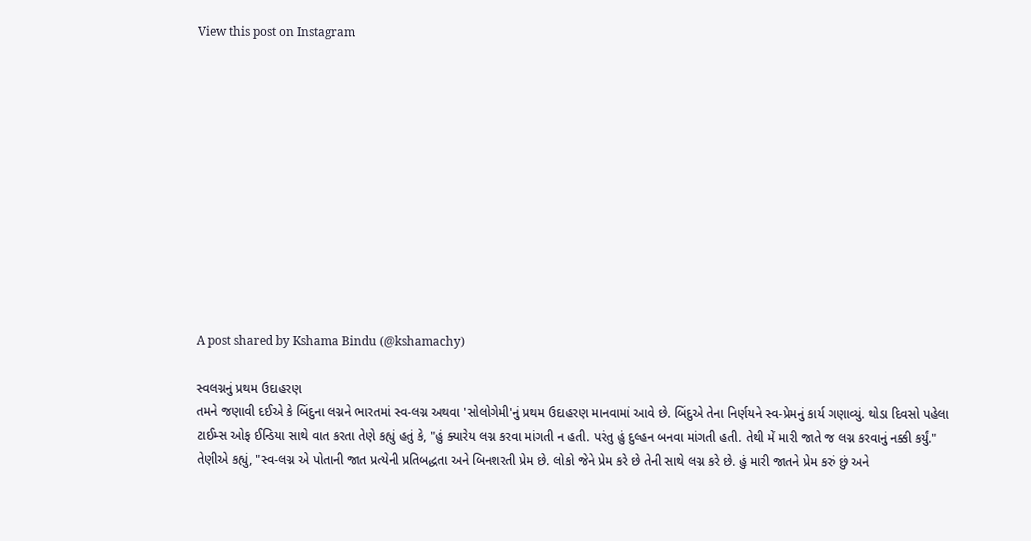View this post on Instagram












A post shared by Kshama Bindu (@kshamachy)

સ્વલગ્નનું પ્રથમ ઉદાહરણ
તમને જણાવી દઈએ કે બિંદુના લગ્નને ભારતમાં સ્વ-લગ્ન અથવા 'સોલોગેમી'નું પ્રથમ ઉદાહરણ માનવામાં આવે છે. બિંદુએ તેના નિર્ણયને સ્વ-પ્રેમનું કાર્ય ગણાવ્યું. થોડા દિવસો પહેલા ટાઈમ્સ ઓફ ઈન્ડિયા સાથે વાત કરતા તેણે કહ્યું હતું કે, "હું ક્યારેય લગ્ન કરવા માંગતી ન હતી. પરંતુ હું દુલ્હન બનવા માંગતી હતી. તેથી મેં મારી જાતે જ લગ્ન કરવાનું નક્કી કર્યું." તેણીએ કહ્યું, "સ્વ-લગ્ન એ પોતાની જાત પ્રત્યેની પ્રતિબદ્ધતા અને બિનશરતી પ્રેમ છે. લોકો જેને પ્રેમ કરે છે તેની સાથે લગ્ન કરે છે. હું મારી જાતને પ્રેમ કરું છું અને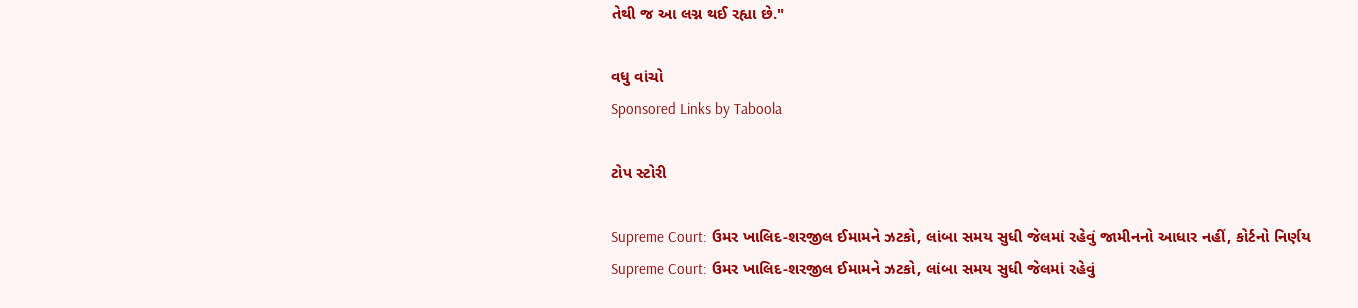તેથી જ આ લગ્ન થઈ રહ્યા છે."

વધુ વાંચો
Sponsored Links by Taboola

ટોપ સ્ટોરી

Supreme Court: ઉમર ખાલિદ-શરજીલ ઈમામને ઝટકો, લાંબા સમય સુધી જેલમાં રહેવું જામીનનો આધાર નહીં, કોર્ટનો નિર્ણય
Supreme Court: ઉમર ખાલિદ-શરજીલ ઈમામને ઝટકો, લાંબા સમય સુધી જેલમાં રહેવું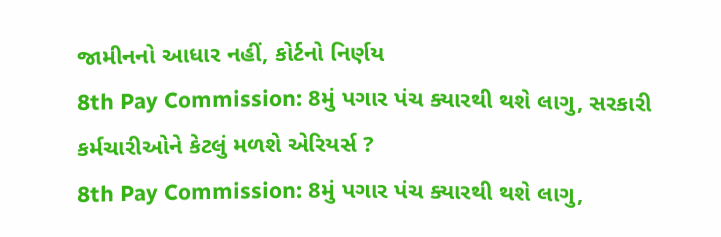જામીનનો આધાર નહીં, કોર્ટનો નિર્ણય
8th Pay Commission: 8મું પગાર પંચ ક્યારથી થશે લાગુ, સરકારી કર્મચારીઓને કેટલું મળશે એરિયર્સ ?
8th Pay Commission: 8મું પગાર પંચ ક્યારથી થશે લાગુ,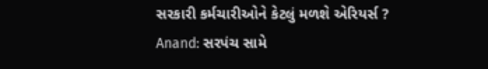સરકારી કર્મચારીઓને કેટલું મળશે એરિયર્સ ?
Anand: સરપંચ સામે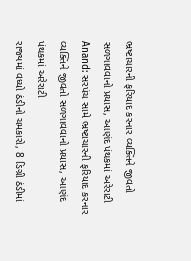ભ્રષ્ટાચારની ફરિયાદ કરનાર વ્યક્તિને જીવતો સળગાવવાનો પ્રયાસ, આણંદ પંથકમાં અરેરાટી
Anand: સરપંચ સામે ભ્રષ્ટાચારની ફરિયાદ કરનાર વ્યક્તિને જીવતો સળગાવવાનો પ્રયાસ, આણંદ પંથકમાં અરેરાટી
રાજ્યમાં વધ્યો ઠંડીનો ચમકારો, 8 ડિગ્રી ઠંડીમાં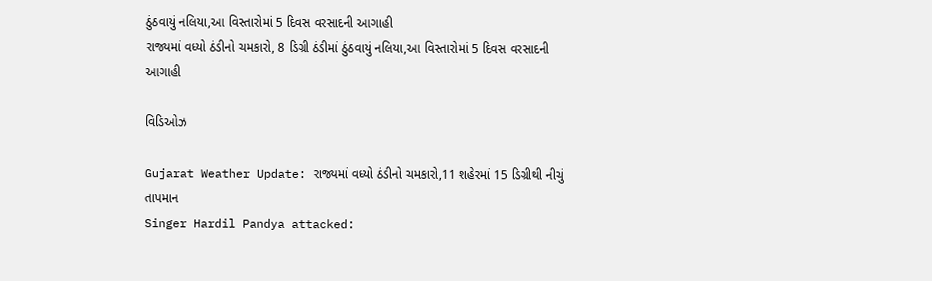ઠુંઠવાયું નલિયા,આ વિસ્તારોમાં 5 દિવસ વરસાદની આગાહી
રાજ્યમાં વધ્યો ઠંડીનો ચમકારો, 8 ડિગ્રી ઠંડીમાં ઠુંઠવાયું નલિયા,આ વિસ્તારોમાં 5 દિવસ વરસાદની આગાહી

વિડિઓઝ

Gujarat Weather Update: રાજ્યમાં વધ્યો ઠંડીનો ચમકારો,11 શહેરમાં 15 ડિગ્રીથી નીચું તાપમાન
Singer Hardil Pandya attacked: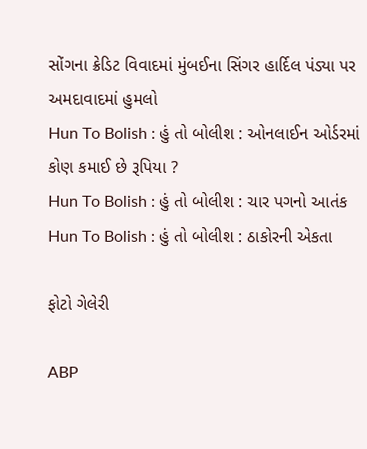સોંગના ક્રેડિટ વિવાદમાં મુંબઈના સિંગર હાર્દિલ પંડ્યા પર અમદાવાદમાં હુમલો
Hun To Bolish : હું તો બોલીશ : ઓનલાઈન ઓર્ડરમાં કોણ કમાઈ છે રૂપિયા ?
Hun To Bolish : હું તો બોલીશ : ચાર પગનો આતંક
Hun To Bolish : હું તો બોલીશ : ઠાકોરની એકતા

ફોટો ગેલેરી

ABP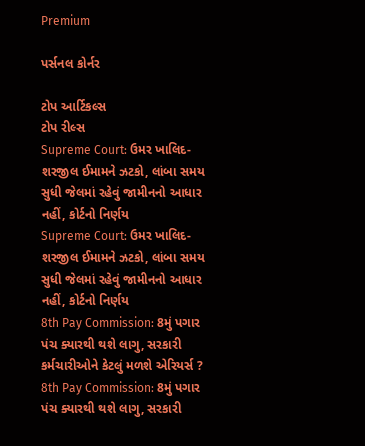Premium

પર્સનલ કોર્નર

ટોપ આર્ટિકલ્સ
ટોપ રીલ્સ
Supreme Court: ઉમર ખાલિદ-શરજીલ ઈમામને ઝટકો, લાંબા સમય સુધી જેલમાં રહેવું જામીનનો આધાર નહીં, કોર્ટનો નિર્ણય
Supreme Court: ઉમર ખાલિદ-શરજીલ ઈમામને ઝટકો, લાંબા સમય સુધી જેલમાં રહેવું જામીનનો આધાર નહીં, કોર્ટનો નિર્ણય
8th Pay Commission: 8મું પગાર પંચ ક્યારથી થશે લાગુ, સરકારી કર્મચારીઓને કેટલું મળશે એરિયર્સ ?
8th Pay Commission: 8મું પગાર પંચ ક્યારથી થશે લાગુ, સરકારી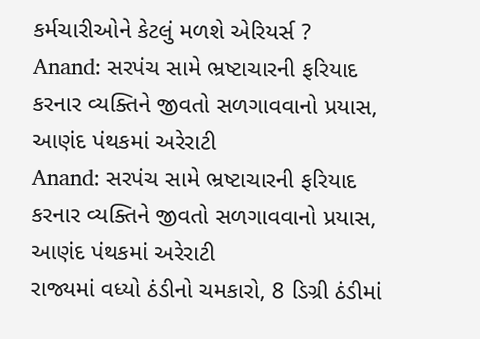કર્મચારીઓને કેટલું મળશે એરિયર્સ ?
Anand: સરપંચ સામે ભ્રષ્ટાચારની ફરિયાદ કરનાર વ્યક્તિને જીવતો સળગાવવાનો પ્રયાસ, આણંદ પંથકમાં અરેરાટી
Anand: સરપંચ સામે ભ્રષ્ટાચારની ફરિયાદ કરનાર વ્યક્તિને જીવતો સળગાવવાનો પ્રયાસ, આણંદ પંથકમાં અરેરાટી
રાજ્યમાં વધ્યો ઠંડીનો ચમકારો, 8 ડિગ્રી ઠંડીમાં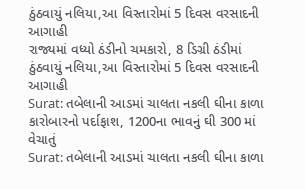ઠુંઠવાયું નલિયા,આ વિસ્તારોમાં 5 દિવસ વરસાદની આગાહી
રાજ્યમાં વધ્યો ઠંડીનો ચમકારો, 8 ડિગ્રી ઠંડીમાં ઠુંઠવાયું નલિયા,આ વિસ્તારોમાં 5 દિવસ વરસાદની આગાહી
Surat: તબેલાની આડમાં ચાલતા નકલી ઘીના કાળા કારોબારનો પર્દાફાશ, 1200ના ભાવનું ઘી 300 માં વેચાતું
Surat: તબેલાની આડમાં ચાલતા નકલી ઘીના કાળા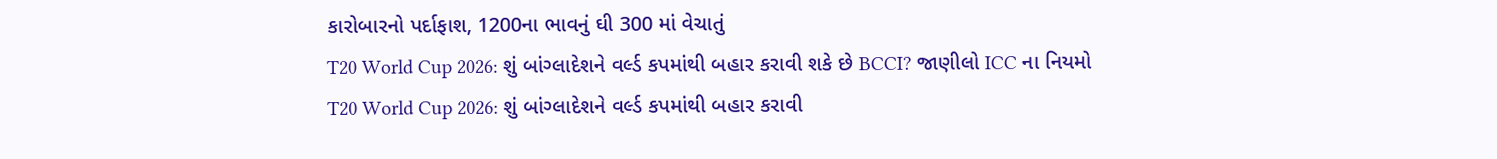કારોબારનો પર્દાફાશ, 1200ના ભાવનું ઘી 300 માં વેચાતું
T20 World Cup 2026: શું બાંગ્લાદેશને વર્લ્ડ કપમાંથી બહાર કરાવી શકે છે BCCI? જાણીલો ICC ના નિયમો
T20 World Cup 2026: શું બાંગ્લાદેશને વર્લ્ડ કપમાંથી બહાર કરાવી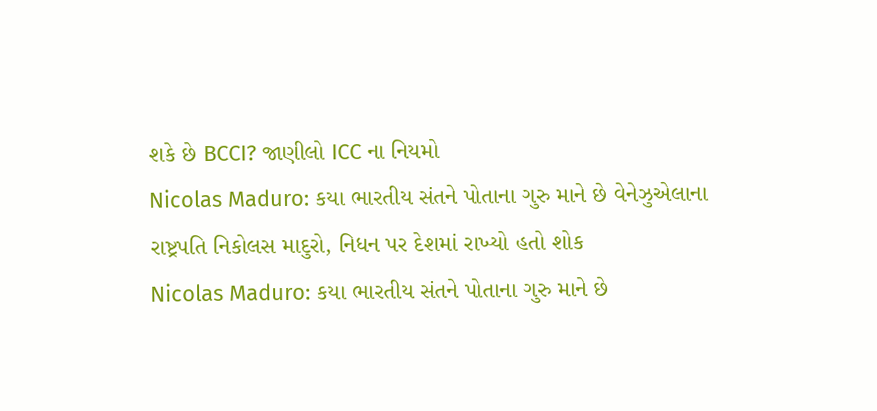શકે છે BCCI? જાણીલો ICC ના નિયમો
Nicolas Maduro: કયા ભારતીય સંતને પોતાના ગુરુ માને છે વેનેઝુએલાના રાષ્ટ્રપતિ નિકોલસ માદુરો, નિધન પર દેશમાં રાખ્યો હતો શોક
Nicolas Maduro: કયા ભારતીય સંતને પોતાના ગુરુ માને છે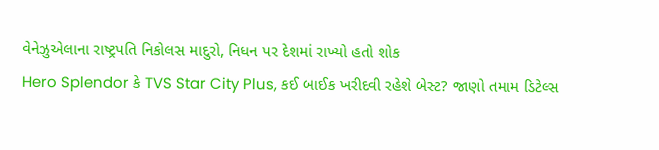વેનેઝુએલાના રાષ્ટ્રપતિ નિકોલસ માદુરો, નિધન પર દેશમાં રાખ્યો હતો શોક
Hero Splendor કે TVS Star City Plus, કઈ બાઈક ખરીદવી રહેશે બેસ્ટ? જાણો તમામ ડિટેલ્સ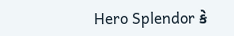Hero Splendor કે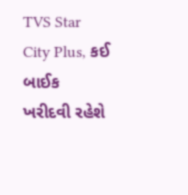TVS Star City Plus, કઈ બાઈક ખરીદવી રહેશે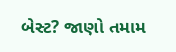બેસ્ટ? જાણો તમામ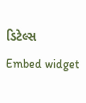ડિટેલ્સ
Embed widget